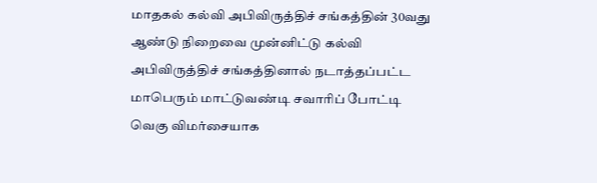மாதகல் கல்வி அபிவிருத்திச் சங்கத்தின் 30வது ஆண்டு நிறைவை முன்னிட்டு கல்வி அபிவிருத்திச் சங்கத்தினால் நடாத்தப்பட்ட மாபெரும் மாட்டுவண்டி சவாரிப் போட்டி வெகு விமர்சையாக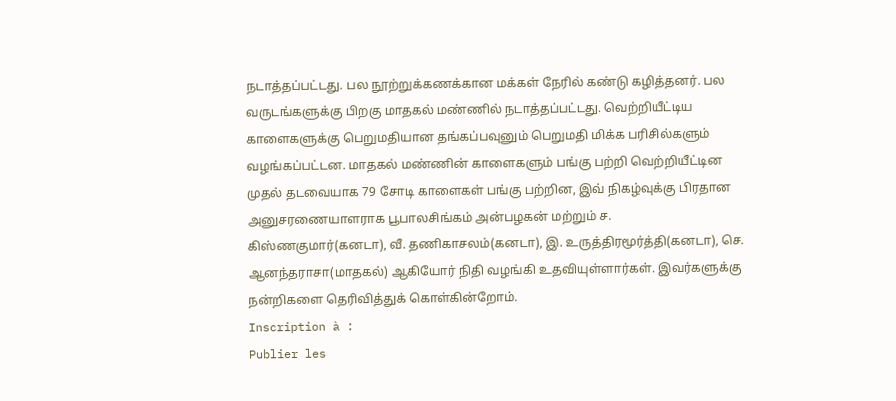நடாத்தப்பட்டது. பல நூற்றுக்கணக்கான மக்கள் நேரில் கண்டு கழித்தனர். பல வருடங்களுக்கு பிறகு மாதகல் மண்ணில் நடாத்தப்பட்டது. வெற்றியீட்டிய காளைகளுக்கு பெறுமதியான தங்கப்பவுனும் பெறுமதி மிக்க பரிசில்களும் வழங்கப்பட்டன. மாதகல் மண்ணின் காளைகளும் பங்கு பற்றி வெற்றியீட்டின முதல் தடவையாக 79 சோடி காளைகள் பங்கு பற்றின, இவ் நிகழ்வுக்கு பிரதான அனுசரணையாளராக பூபாலசிங்கம் அன்பழகன் மற்றும் ச. கிஸ்ணகுமார்(கனடா), வீ. தணிகாசலம்(கனடா), இ. உருத்திரமூர்த்தி(கனடா), செ. ஆனந்தராசா(மாதகல்) ஆகியோர் நிதி வழங்கி உதவியுள்ளார்கள். இவர்களுக்கு நன்றிகளை தெரிவித்துக் கொள்கின்றோம்.
Inscription à :
Publier les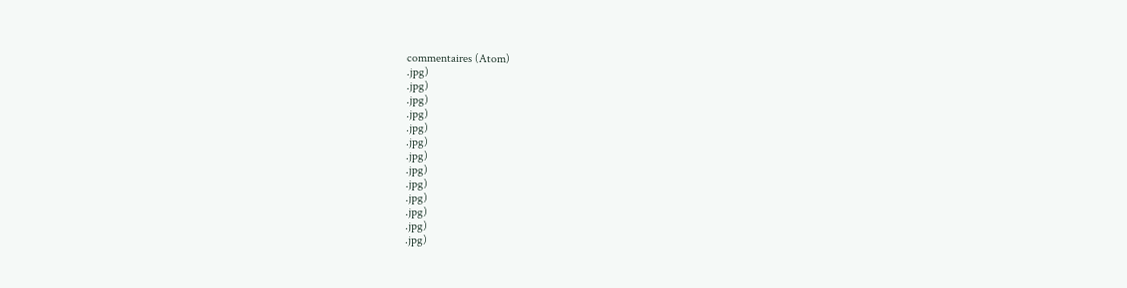commentaires (Atom)
.jpg)
.jpg)
.jpg)
.jpg)
.jpg)
.jpg)
.jpg)
.jpg)
.jpg)
.jpg)
.jpg)
.jpg)
.jpg)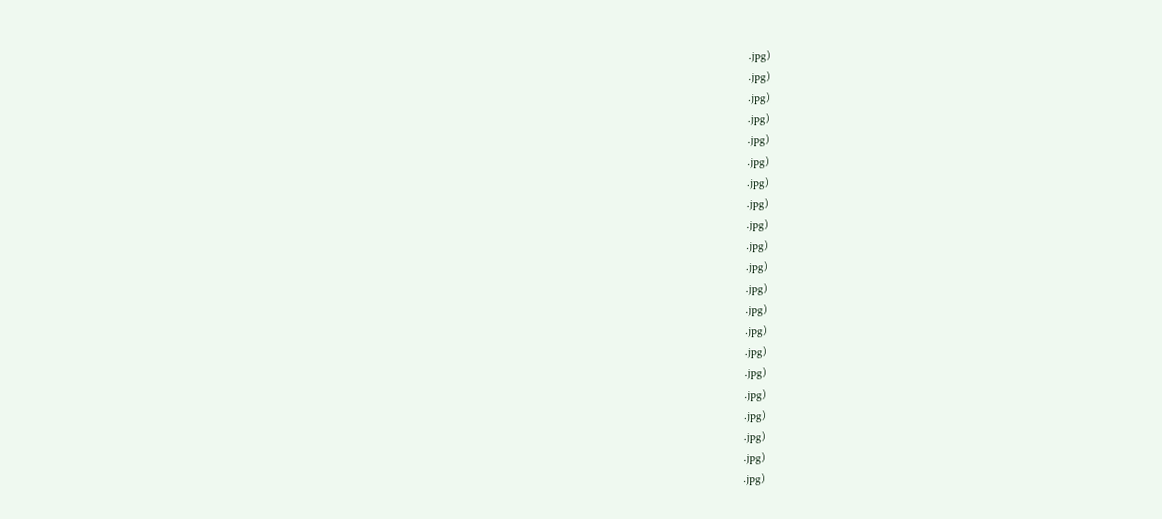.jpg)
.jpg)
.jpg)
.jpg)
.jpg)
.jpg)
.jpg)
.jpg)
.jpg)
.jpg)
.jpg)
.jpg)
.jpg)
.jpg)
.jpg)
.jpg)
.jpg)
.jpg)
.jpg)
.jpg)
.jpg)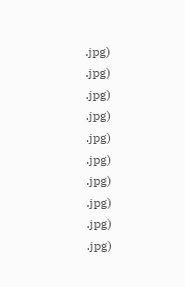.jpg)
.jpg)
.jpg)
.jpg)
.jpg)
.jpg)
.jpg)
.jpg)
.jpg)
.jpg)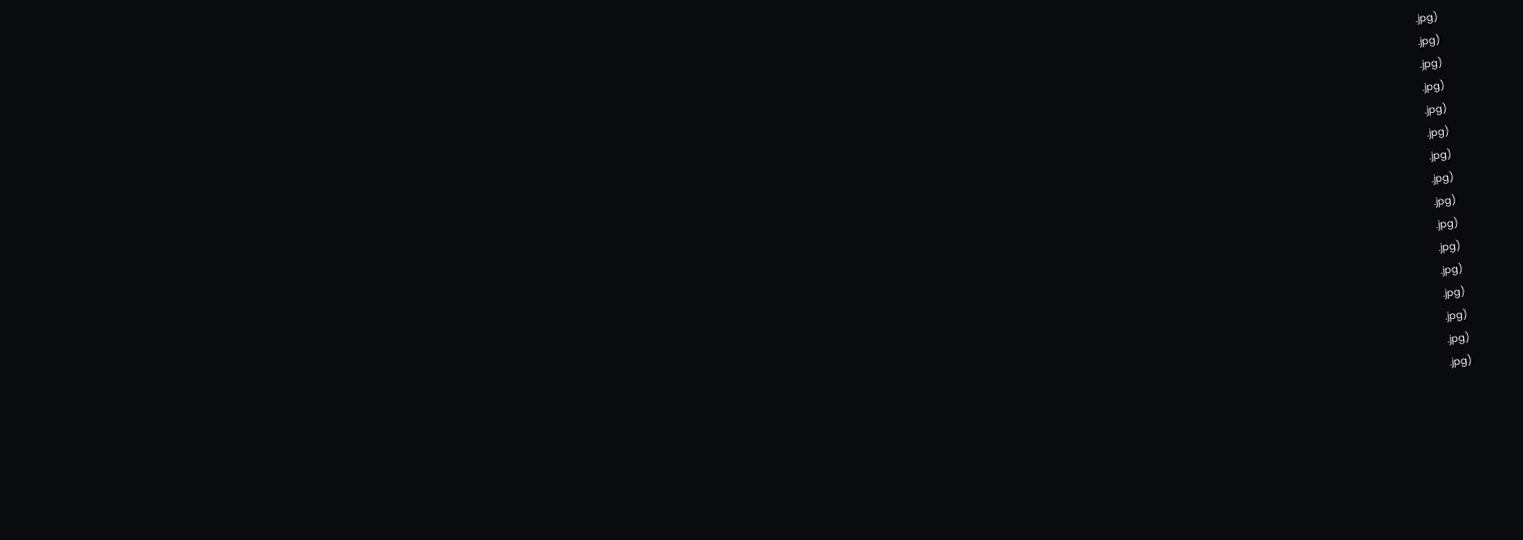.jpg)
.jpg)
.jpg)
.jpg)
.jpg)
.jpg)
.jpg)
.jpg)
.jpg)
.jpg)
.jpg)
.jpg)
.jpg)
.jpg)
.jpg)
.jpg)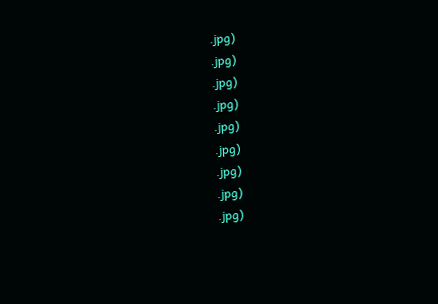.jpg)
.jpg)
.jpg)
.jpg)
.jpg)
.jpg)
.jpg)
.jpg)
.jpg)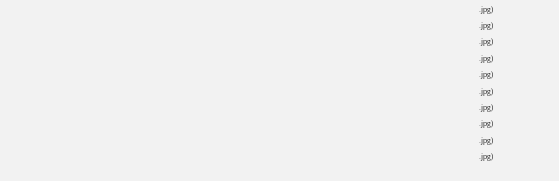.jpg)
.jpg)
.jpg)
.jpg)
.jpg)
.jpg)
.jpg)
.jpg)
.jpg)
.jpg)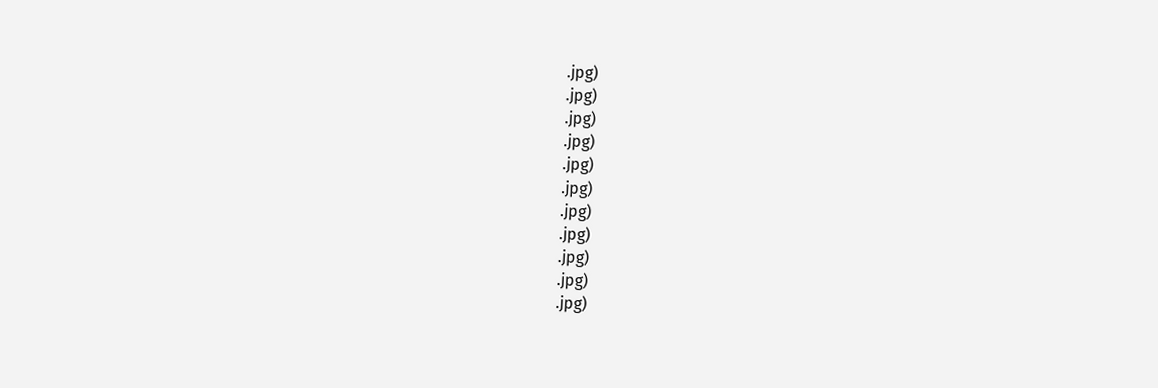.jpg)
.jpg)
.jpg)
.jpg)
.jpg)
.jpg)
.jpg)
.jpg)
.jpg)
.jpg)
.jpg)